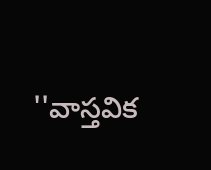''వాస్తవిక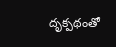దృక్పథంతో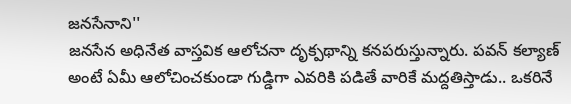జనసేనాని''
జనసేన అధినేత వాస్తవిక ఆలోచనా దృక్పథాన్ని కనపరుస్తున్నారు. పవన్ కల్యాణ్ అంటే ఏమీ ఆలోచించకుండా గుడ్డిగా ఎవరికి పడితే వారికే మద్దతిస్తాడు.. ఒకరినే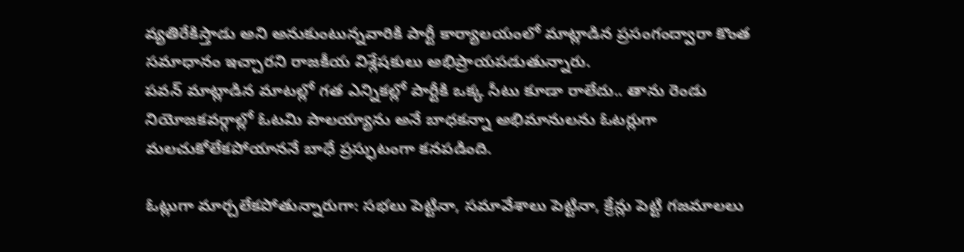వ్యతిరేకిస్తాడు అని అనుకుంటున్నవారికి పార్టీ కార్యాలయంలో మాట్లాడిన ప్రసంగంద్వారా కొంత సమాధానం ఇచ్చారని రాజకీయ విశ్లేషకులు అభిప్రాయపడుతున్నారు.
పవన్ మాట్లాడిన మాటల్లో గత ఎన్నికల్లో పార్టీకి ఒక్క సీటు కూడా రాలేదు.. తాను రెండు నియోజకవర్గాల్లో ఓటమి పాలయ్యాను అనే బాధకన్నా అభిమానులను ఓటర్లుగా మలచుకోలేకపోయాననే బాధే ప్రస్ఫుటంగా కనపడింది.

ఓట్లుగా మార్చలేకపోతున్నారుగా: సభలు పెట్టినా, సమావేశాలు పెట్టినా, క్రేన్లు పెట్టి గజమాలలు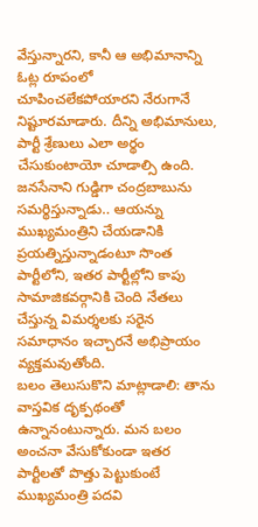వేస్తున్నారని, కానీ ఆ అభిమానాన్ని ఓట్ల రూపంలో చూపించలేకపోయారని నేరుగానే నిష్టూరమాడారు. దీన్ని అభిమానులు, పార్టీ శ్రేణులు ఎలా అర్థం చేసుకుంటాయో చూడాల్సి ఉంది.
జనసేనాని గుడ్డిగా చంద్రబాబును సమర్థిస్తున్నాడు.. ఆయన్ను ముఖ్యమంత్రిని చేయడానికి ప్రయత్నిస్తున్నాడంటూ సొంత పార్టీలోని, ఇతర పార్టీల్లోని కాపు సామాజికవర్గానికి చెంది నేతలు చేస్తున్న విమర్శలకు సరైన సమాధానం ఇచ్చారనే అభిప్రాయం వ్యక్తమవుతోంది.
బలం తెలుసుకొని మాట్లాడాలి: తాను వాస్తవిక దృక్పథంతో ఉన్నానంటున్నారు. మన బలం అంచనా వేసుకోకుండా ఇతర పార్టీలతో పొత్తు పెట్టుకుంటే ముఖ్యమంత్రి పదవి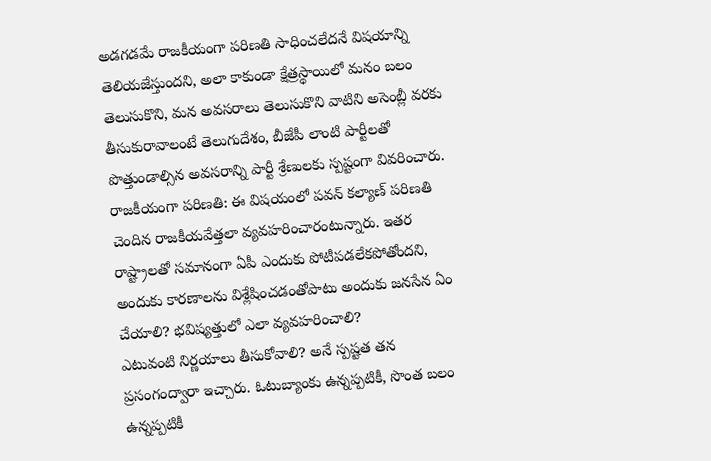అడగడమే రాజకీయంగా పరిణతి సాధించలేదనే విషయాన్ని తెలియజేస్తుందని, అలా కాకుండా క్షేత్రస్థాయిలో మనం బలం తెలుసుకొని, మన అవసరాలు తెలుసుకొని వాటిని అసెంబ్లీ వరకు తీసుకురావాలంటే తెలుగుదేశం, బీజేపీ లాంటి పార్టీలతో పొత్తుండాల్సిన అవసరాన్ని పార్టీ శ్రేణులకు స్పష్టంగా వివరించారు.
రాజకీయంగా పరిణతి: ఈ విషయంలో పవన్ కల్యాణ్ పరిణతి చెందిన రాజకీయవేత్తలా వ్యవహరించారంటున్నారు. ఇతర రాష్ట్రాలతో సమానంగా ఏపీ ఎందుకు పోటీపడలేకపోతోందని, అందుకు కారణాలను విశ్లేషించడంతోపాటు అందుకు జనసేన ఏం చేయాలి? భవిష్యత్తులో ఎలా వ్యవహరించాలి?
ఎటువంటి నిర్ణయాలు తీసుకోవాలి? అనే స్పష్టత తన ప్రసంగంద్వారా ఇచ్చారు. ఓటుబ్యాంకు ఉన్నప్పటికీ, సొంత బలం ఉన్నప్పటికీ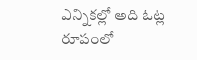ఎన్నికల్లో అది ఓట్ల రూపంలో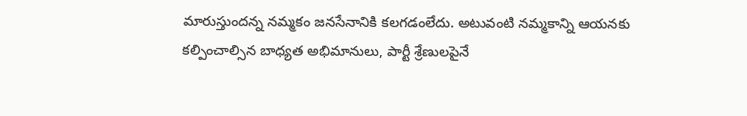మారుస్తుందన్న నమ్మకం జనసేనానికి కలగడంలేదు. అటువంటి నమ్మకాన్ని ఆయనకు కల్పించాల్సిన బాధ్యత అభిమానులు, పార్టీ శ్రేణులపైనే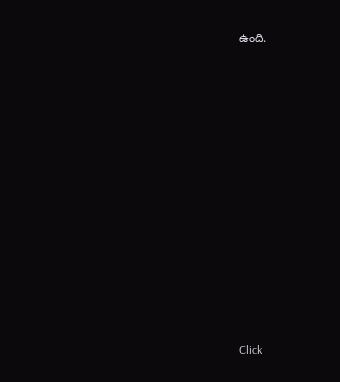ఉంది.












Click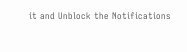it and Unblock the Notifications